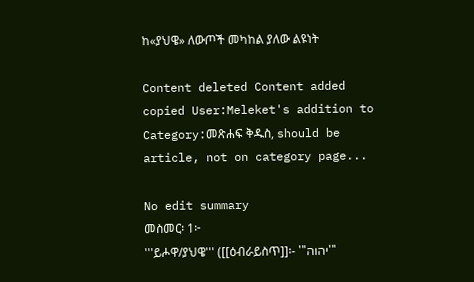ከ«ያህዌ» ለውጦች መካከል ያለው ልዩነት

Content deleted Content added
copied User:Meleket's addition to Category:መጽሐፍ ቅዱስ, should be article, not on category page...

No edit summary
መስመር፡ 1፦
'''ይሖዋ/ያህዌ''' ([[ዕብራይስጥ]]፡- '''יהוה'''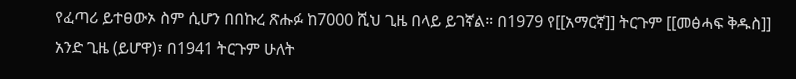የፈጣሪ ይተፀውኦ ስም ሲሆን በበኩረ ጽሑፉ ከ7000 ሺህ ጊዜ በላይ ይገኛል። በ1979 የ[[አማርኛ]] ትርጉም [[መፅሓፍ ቅዱስ]] አንድ ጊዜ (ይሆዋ)፣ በ1941 ትርጉም ሁለት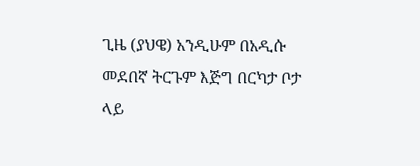ጊዜ (ያህዌ) አንዲሁም በአዲሱ መደበኛ ትርጉም እጅግ በርካታ ቦታ ላይ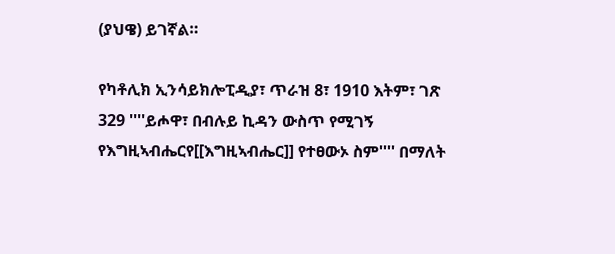(ያህዌ) ይገኛል።

የካቶሊክ ኢንሳይክሎፒዲያ፣ ጥራዝ 8፣ 1910 እትም፣ ገጽ 329 ''''ይሖዋ፣ በብሉይ ኪዳን ውስጥ የሚገኝ የእግዚኣብሔርየ[[እግዚኣብሔር]] የተፀውኦ ስም'''' በማለት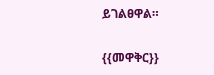ይገልፀዋል።

{{መዋቅር}}